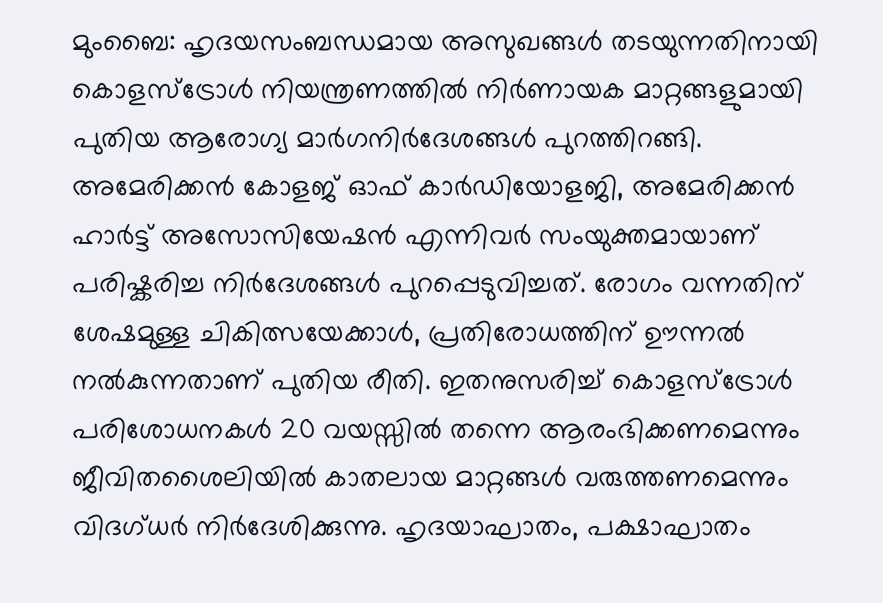മുംബൈ: ഹൃദയസംബന്ധമായ അസുഖങ്ങൾ തടയുന്നതിനായി കൊളസ്ട്രോൾ നിയന്ത്രണത്തിൽ നിർണായക മാറ്റങ്ങളുമായി പുതിയ ആരോഗ്യ മാർഗനിർദേശങ്ങൾ പുറത്തിറങ്ങി. അമേരിക്കൻ കോളജ് ഓഫ് കാർഡിയോളജി, അമേരിക്കൻ ഹാർട്ട് അസോസിയേഷൻ എന്നിവർ സംയുക്തമായാണ് പരിഷ്കരിച്ച നിർദേശങ്ങൾ പുറപ്പെടുവിച്ചത്. രോഗം വന്നതിന് ശേഷമുള്ള ചികിത്സയേക്കാൾ, പ്രതിരോധത്തിന് ഊന്നൽ നൽകുന്നതാണ് പുതിയ രീതി. ഇതനുസരിച്ച് കൊളസ്ട്രോൾ പരിശോധനകൾ 20 വയസ്സിൽ തന്നെ ആരംഭിക്കണമെന്നും ജീവിതശൈലിയിൽ കാതലായ മാറ്റങ്ങൾ വരുത്തണമെന്നും വിദഗ്ധർ നിർദേശിക്കുന്നു. ഹൃദയാഘാതം, പക്ഷാഘാതം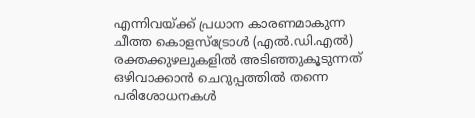എന്നിവയ്ക്ക് പ്രധാന കാരണമാകുന്ന ചീത്ത കൊളസ്ട്രോൾ (എൽ.ഡി.എൽ) രക്തക്കുഴലുകളിൽ അടിഞ്ഞുകൂടുന്നത് ഒഴിവാക്കാൻ ചെറുപ്പത്തിൽ തന്നെ പരിശോധനകൾ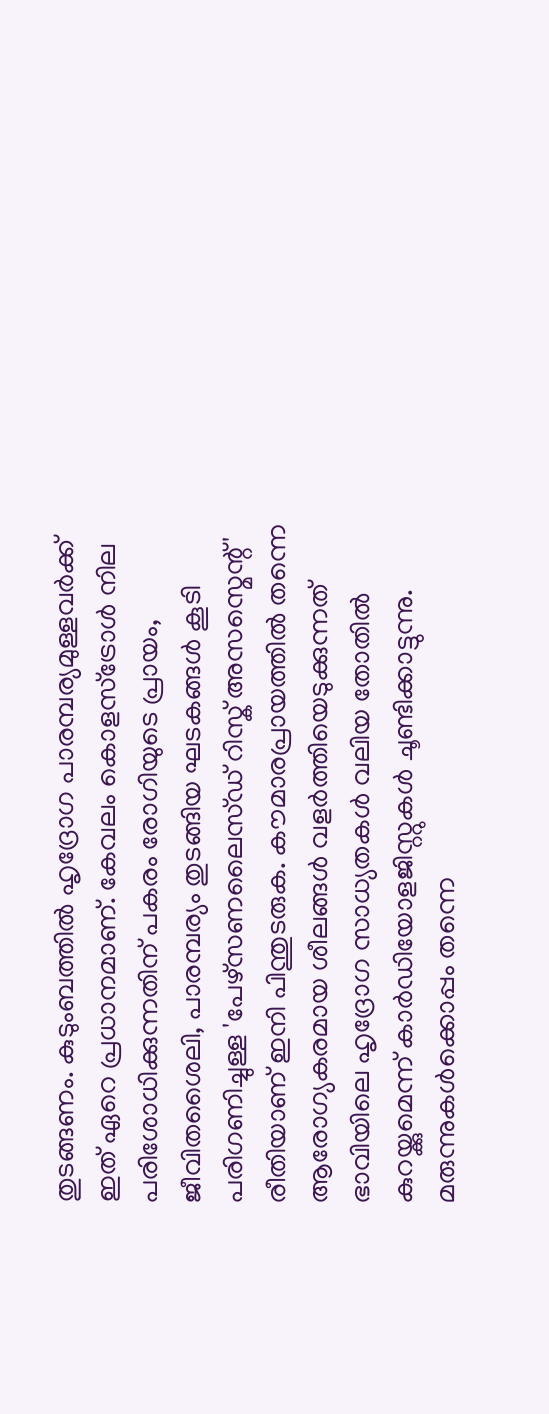തുടങ്ങണം. കുടുംബത്തിൽ ഹൃദ്രോഗ പാരമ്പര്യമുള്ളവർക്ക് ഇത് ഏറെ പ്രധാനമാണ്. കേവലം കൊളസ്ട്രോൾ നില പരിശോധിക്കുന്നതിന് പകരം രോഗിയുടെ പ്രായം, ജീവിതശൈലി, പാരമ്പര്യം തുടങ്ങിയ ഘടകങ്ങൾ കൂടി പരിഗണിച്ചുള്ള 'പേഴ്സണലൈസ്ഡ് റിസ്ക് അസസ്മെന്റ്' രീതിയാണ് ഇനി പിന്തുടരുക. കൗമാരപ്രായത്തിൽ തന്നെ ആരോഗ്യകരമായ ശീലങ്ങൾ വളർത്തിയെടുക്കുന്നത് ഭാവിയിലെ ഹൃദ്രോഗ സാധ്യതകൾ വലിയ തോതിൽ കുറയ്ക്കുമെന്ന് കാർഡിയോളജിസ്റ്റുകൾ ചൂണ്ടിക്കാട്ടുന്നു. മരുന്നുകൾക്കൊപ്പം തന്നെ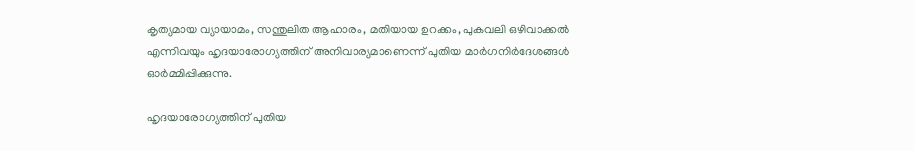കൃത്യമായ വ്യായാമം, സന്തുലിത ആഹാരം, മതിയായ ഉറക്കം, പുകവലി ഒഴിവാക്കൽ എന്നിവയും ഹൃദയാരോഗ്യത്തിന് അനിവാര്യമാണെന്ന് പുതിയ മാർഗനിർദേശങ്ങൾ ഓർമ്മിപ്പിക്കുന്നു.

ഹൃദയാരോഗ്യത്തിന് പുതിയ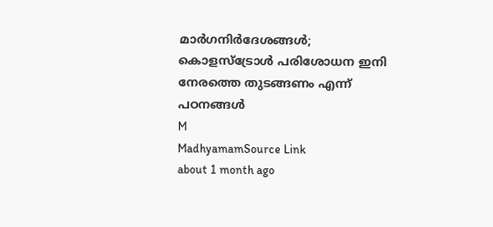മാർഗനിർദേശങ്ങൾ; കൊളസ്ട്രോൾ പരിശോധന ഇനി നേരത്തെ തുടങ്ങണം എന്ന് പഠനങ്ങൾ
M
MadhyamamSource Link
about 1 month ago